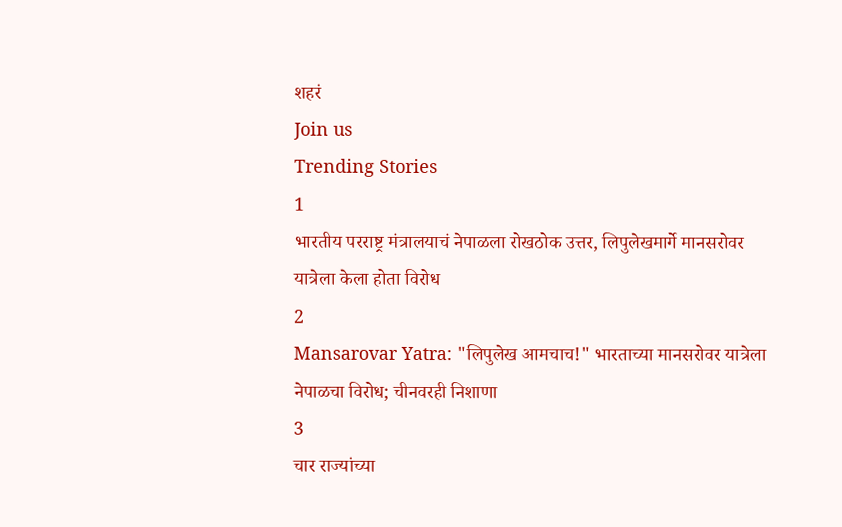शहरं
Join us
Trending Stories
1
भारतीय परराष्ट्र मंत्रालयाचं नेपाळला रोखठोक उत्तर, लिपुलेखमार्गे मानसरोवर यात्रेला केला होता विरोध
2
Mansarovar Yatra: "लिपुलेख आमचाच!" भारताच्या मानसरोवर यात्रेला नेपाळचा विरोध; चीनवरही निशाणा
3
चार राज्यांच्या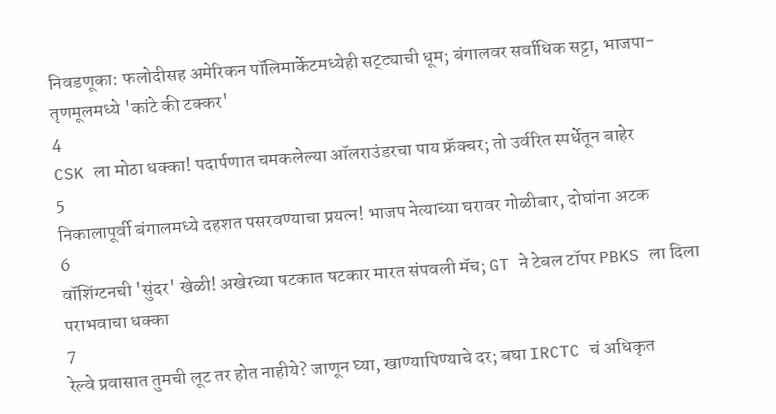निवडणूका: फलोदीसह अमेरिकन पॉलिमार्केटमध्येही सट्ट्याची धूम; बंगालवर सर्वाधिक सट्टा, भाजपा-तृणमूलमध्ये 'कांटे की टक्कर'
4
CSK ला मोठा धक्का! पदार्पणात चमकलेल्या ऑलराउंडरचा पाय फ्रॅक्चर; तो उर्वरित स्पर्धेतून बाहेर
5
निकालापूर्वी बंगालमध्ये दहशत पसरवण्याचा प्रयत्न! भाजप नेत्याच्या घरावर गोळीबार, दोघांना अटक
6
वॉशिंग्टनची 'सुंदर' खेळी! अखेरच्या षटकात षटकार मारत संपवली मॅच; GT ने टेबल टॉपर PBKS ला दिला पराभवाचा धक्का
7
रेल्वे प्रवासात तुमची लूट तर होत नाहीये? जाणून घ्या, खाण्यापिण्याचे दर; बघा IRCTC चं अधिकृत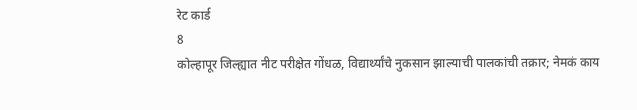रेट कार्ड
8
कोल्हापूर जिल्ह्यात नीट परीक्षेत गोंधळ, विद्यार्थ्यांचे नुकसान झाल्याची पालकांची तक्रार; नेमकं काय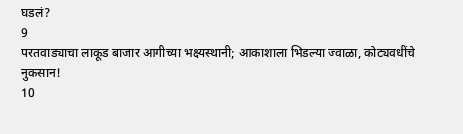घडलं?
9
परतवाड्याचा लाकूड बाजार आगीच्या भक्ष्यस्थानी; आकाशाला भिडल्या ज्वाळा, कोट्यवधींचे नुकसान!
10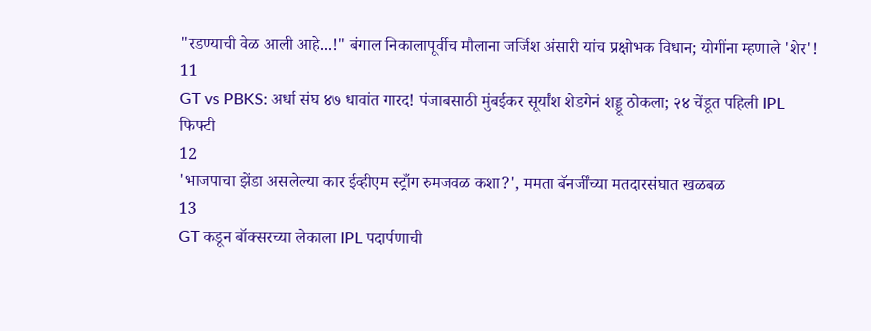"रडण्याची वेळ आली आहे...!" बंगाल निकालापूर्वीच मौलाना जर्जिश अंसारी यांच प्रक्षोभक विधान; योगींना म्हणाले 'शेर'!
11
GT vs PBKS: अर्धा संघ ४७ धावांत गारद! पंजाबसाठी मुंबईकर सूर्यांश शेडगेनं शड्डू ठोकला; २४ चेंडूत पहिली IPL फिफ्टी
12
'भाजपाचा झेंडा असलेल्या कार ईव्हीएम स्ट्राँग रुमजवळ कशा?', ममता बॅनर्जींच्या मतदारसंघात खळबळ
13
GT कडून बॉक्सरच्या लेकाला IPL पदार्पणाची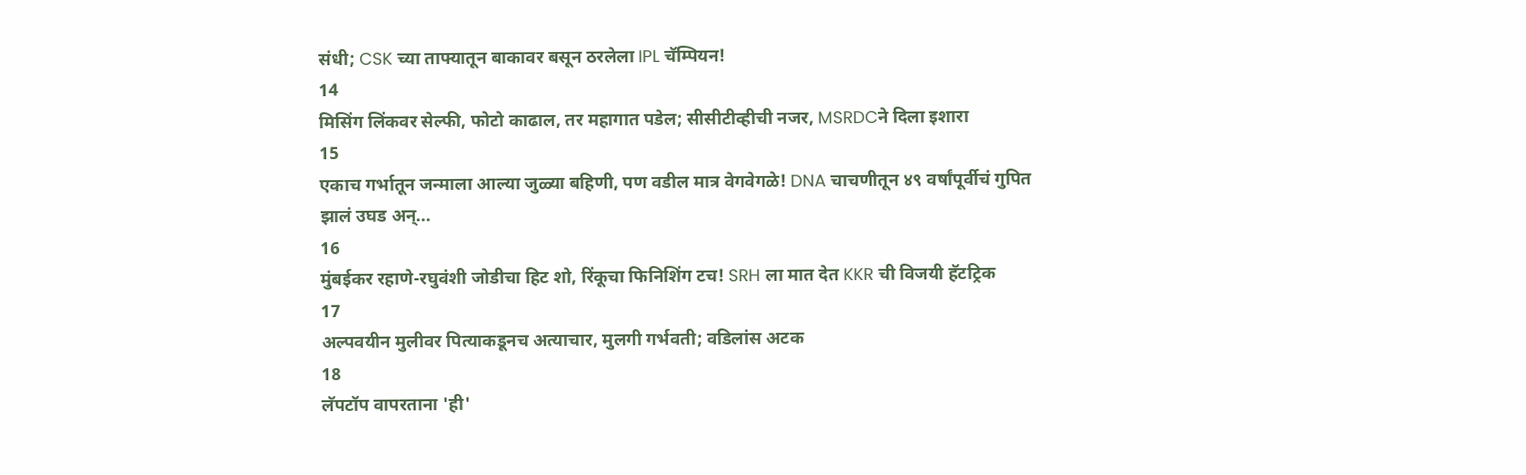संधी; CSK च्या ताफ्यातून बाकावर बसून ठरलेला IPL चॅम्पियन!
14
मिसिंग लिंकवर सेल्फी, फोटो काढाल, तर महागात पडेल; सीसीटीव्हीची नजर, MSRDCने दिला इशारा
15
एकाच गर्भातून जन्माला आल्या जुळ्या बहिणी, पण वडील मात्र वेगवेगळे! DNA चाचणीतून ४९ वर्षांपूर्वीचं गुपित झालं उघड अन्...
16
मुंबईकर रहाणे-रघुवंशी जोडीचा हिट शो, रिंकूचा फिनिशिंग टच! SRH ला मात देत KKR ची विजयी हॅटट्रिक
17
अल्पवयीन मुलीवर पित्याकडूनच अत्याचार, मुलगी गर्भवती; वडिलांस अटक
18
लॅपटॉप वापरताना 'ही'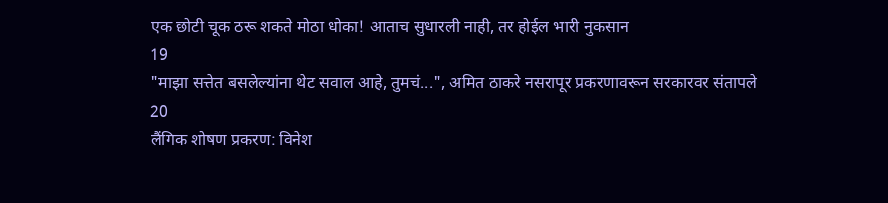एक छोटी चूक ठरू शकते मोठा धोका! आताच सुधारली नाही, तर होईल भारी नुकसान
19
"माझा सत्तेत बसलेल्यांना थेट सवाल आहे, तुमचं...", अमित ठाकरे नसरापूर प्रकरणावरून सरकारवर संतापले
20
लैंगिक शोषण प्रकरण: विनेश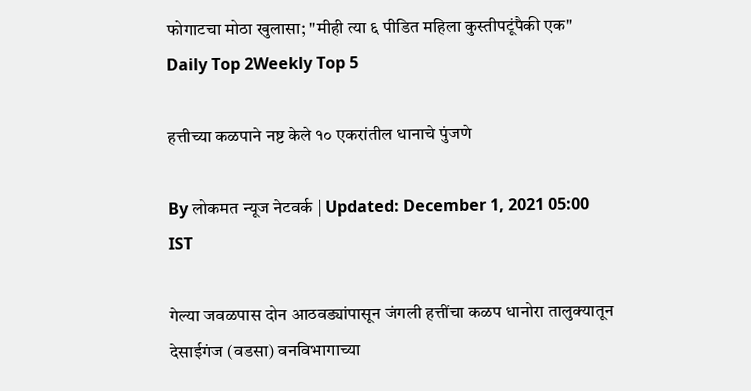फोगाटचा मोठा खुलासा; "मीही त्या ६ पीडित महिला कुस्तीपटूंपैकी एक"
Daily Top 2Weekly Top 5

हत्तीच्या कळपाने नष्ट केले १० एकरांतील धानाचे पुंजणे

By लोकमत न्यूज नेटवर्क | Updated: December 1, 2021 05:00 IST

गेल्या जवळपास दोन आठवड्यांपासून जंगली हत्तींचा कळप धानोरा तालुक्यातून देसाईगंज (वडसा) वनविभागाच्या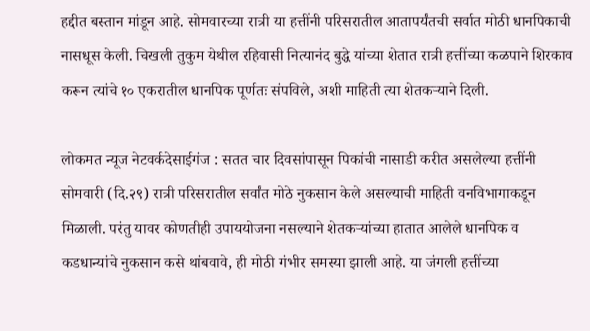हद्दीत बस्तान मांडून आहे. सोमवारच्या रात्री या हत्तींनी परिसरातील आतापर्यंतची सर्वात मोठी धानपिकाची नासधूस केली. चिखली तुकुम येथील रहिवासी नित्यानंद बुद्धे यांच्या शेतात रात्री हत्तींच्या कळपाने शिरकाव करून त्यांचे १० एकरातील धानपिक पूर्णतः संपविले, अशी माहिती त्या शेतकऱ्याने दिली.

लोकमत न्यूज नेटवर्कदेसाईगंज : सतत चार दिवसांपासून पिकांची नासाडी करीत असलेल्या हत्तींनी सोमवारी (दि.२९) रात्री परिसरातील सर्वांत मोठे नुकसान केले असल्याची माहिती वनविभागाकडून मिळाली. परंतु यावर कोणतीही उपाययोजना नसल्याने शेतकऱ्यांच्या हातात आलेले धानपिक व कडधान्यांचे नुकसान कसे थांबवावे, ही मोठी गंभीर समस्या झाली आहे. या जंगली हत्तींच्या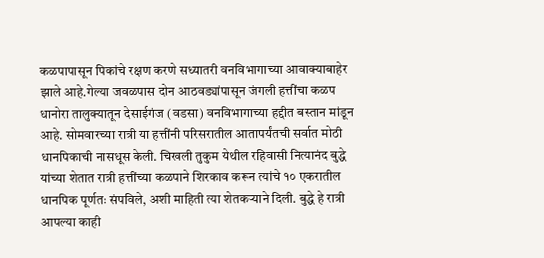कळपापासून पिकांचे रक्षण करणे सध्यातरी वनविभागाच्या आवाक्याबाहेर झाले आहे.गेल्या जवळपास दोन आठवड्यांपासून जंगली हत्तींचा कळप धानोरा तालुक्यातून देसाईगंज (वडसा) वनविभागाच्या हद्दीत बस्तान मांडून आहे. सोमवारच्या रात्री या हत्तींनी परिसरातील आतापर्यंतची सर्वात मोठी धानपिकाची नासधूस केली. चिखली तुकुम येथील रहिवासी नित्यानंद बुद्धे यांच्या शेतात रात्री हत्तींच्या कळपाने शिरकाव करून त्यांचे १० एकरातील धानपिक पूर्णतः संपविले, अशी माहिती त्या शेतकऱ्याने दिली. बुद्धे हे रात्री आपल्या काही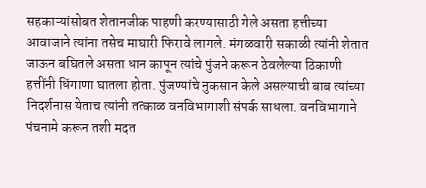सहकाऱ्यांसोबत शेतानजीक पाहणी करण्यासाठी गेले असता हत्तीच्या आवाजाने त्यांना तसेच माघारी फिरावे लागले. मंगळवारी सकाळी त्यांनी शेतात जाऊन बघितले असता धान कापून त्यांचे पुंजने करून ठेवलेल्या ठिकाणी हत्तींनी धिंगाणा घातला होता. पुंजण्यांचे नुकसान केले असल्याची बाब त्यांच्या निदर्शनास येताच त्यांनी तत्काळ वनविभागाशी संपर्क साधला. वनविभागाने पंचनामे करून तशी मदत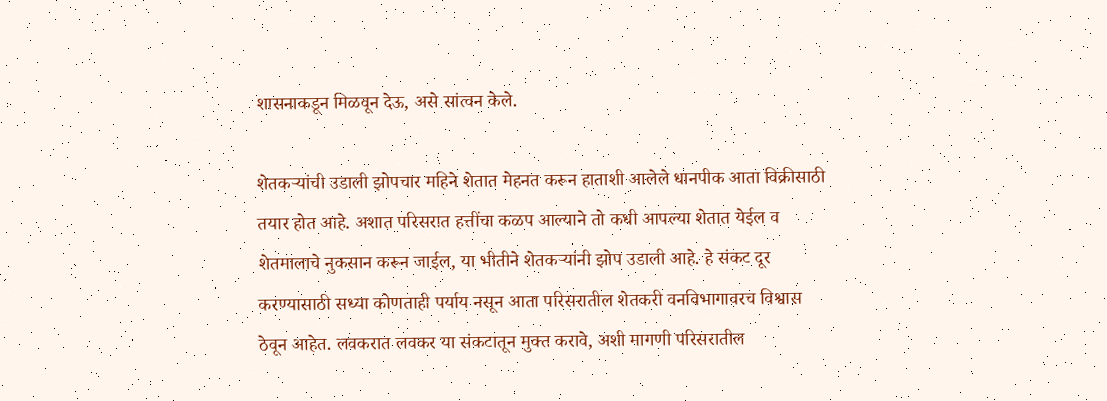शासनाकडून मिळवून देऊ, असे सांत्वन केले.

शेतकऱ्यांची उडाली झोपचार महिने शेतात मेहनत करून हाताशी आलेले धानपीक आता विक्रीसाठी तयार होत आहे. अशात परिसरात हत्तींचा कळप आल्याने तो कधी आपल्या शेतात येईल व शेतमालाचे नुकसान करून जाईल, या भीतीने शेतकऱ्यांनी झोप उडाली आहे. हे संकट दूर करण्यासाठी सध्या कोणताही पर्याय नसून आता परिसरातील शेतकरी वनविभागावरच विश्वास ठेवून आहेत. लवकरात लवकर या संकटातून मुक्त करावे, अशी मागणी परिसरातील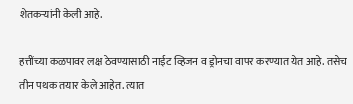शेतकऱ्यांनी केली आहे.

हत्तींच्या कळपावर लक्ष ठेवण्यासाठी नाईट व्हिजन व ड्रोनचा वापर करण्यात येत आहे. तसेच तीन पथक तयार केले आहेत. त्यात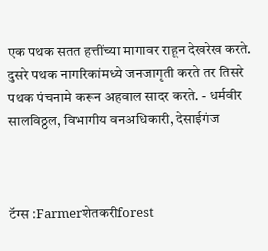एक पथक सतत हत्तींच्या मागावर राहून देखरेख करते. दुसरे पथक नागरिकांमध्ये जनजागृती करते तर तिसरे पथक पंचनामे करून अहवाल सादर करते. - धर्मवीर सालविठ्ठल, विभागीय वनअधिकारी, देसाईगंज



टॅग्स :Farmerशेतकरीforest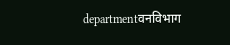departmentवनविभाग